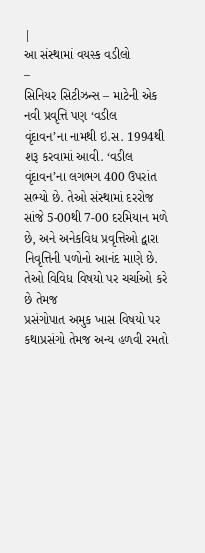|
આ સંસ્થામાં વયસ્ક વડીલો
–
સિનિયર સિટીઝન્સ – માટેની એક નવી પ્રવૃત્તિ પણ ‘વડીલ
વૃંદાવન’ના નામથી ઇ.સ. 1994થી શરૂ કરવામાં આવી. ‘વડીલ
વૃંદાવન’ના લગભગ 400 ઉપરાંત સભ્યો છે. તેઓ સંસ્થામાં દરરોજ
સાંજે 5-00થી 7-00 દરમિયાન મળે છે, અને અનેકવિધ પ્રવૃત્તિઓ દ્વારા
નિવૃત્તિની પળોનો આનંદ માણે છે. તેઓ વિવિધ વિષયો પર ચર્ચાઓ કરે છે તેમજ
પ્રસંગોપાત અમુક ખાસ વિષયો પર કથાપ્રસંગો તેમજ અન્ય હળવી રમતો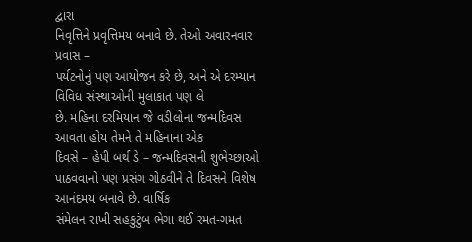દ્વારા
નિવૃત્તિને પ્રવૃત્તિમય બનાવે છે. તેઓ અવારનવાર પ્રવાસ –
પર્યટનોનું પણ આયોજન કરે છે, અને એ દરમ્યાન વિવિધ સંસ્થાઓની મુલાકાત પણ લે
છે. મહિના દરમિયાન જે વડીલોના જન્મદિવસ આવતા હોય તેમને તે મહિનાના એક
દિવસે – હેપી બર્થ ડે – જન્મદિવસની શુભેચ્છાઓ
પાઠવવાનો પણ પ્રસંગ ગોઠવીને તે દિવસને વિશેષ આનંદમય બનાવે છે. વાર્ષિક
સંમેલન રાખી સહકુટુંબ ભેગા થઈ રમત-ગમત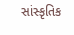સાંસ્કૃતિક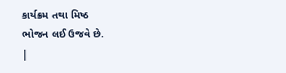કાર્યક્રમ તથા મિષ્ઠ
ભોજન લઈ ઉજવે છે.
|